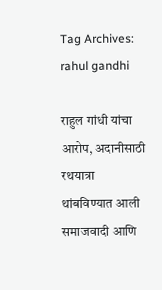Tag Archives: rahul gandhi

राहुल गांधी यांचा आरोप, अदानीसाठी रथयात्रा थांबविण्यात आली समाजवादी आणि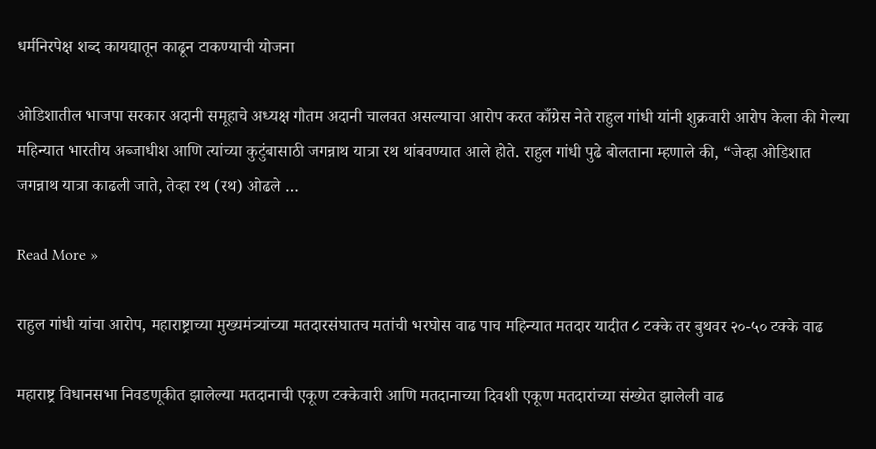धर्मनिरपेक्ष शब्द कायद्यातून काढून टाकण्याची योजना

ओडिशातील भाजपा सरकार अदानी समूहाचे अध्यक्ष गौतम अदानी चालवत असल्याचा आरोप करत काँग्रेस नेते राहुल गांधी यांनी शुक्रवारी आरोप केला की गेल्या महिन्यात भारतीय अब्जाधीश आणि त्यांच्या कुटुंबासाठी जगन्नाथ यात्रा रथ थांबवण्यात आले होते. राहुल गांधी पुढे बोलताना म्हणाले की, “जेव्हा ओडिशात जगन्नाथ यात्रा काढली जाते, तेव्हा रथ (रथ) ओढले …

Read More »

राहुल गांधी यांचा आरोप, महाराष्ट्राच्या मुख्यमंत्र्यांच्या मतदारसंघातच मतांची भरघोस वाढ पाच महिन्यात मतदार यादीत ८ टक्के तर बुथवर २०-५० टक्के वाढ

महाराष्ट्र विधानसभा निवडणूकीत झालेल्या मतदानाची एकूण टक्केवारी आणि मतदानाच्या दिवशी एकूण मतदारांच्या संख्येत झालेली वाढ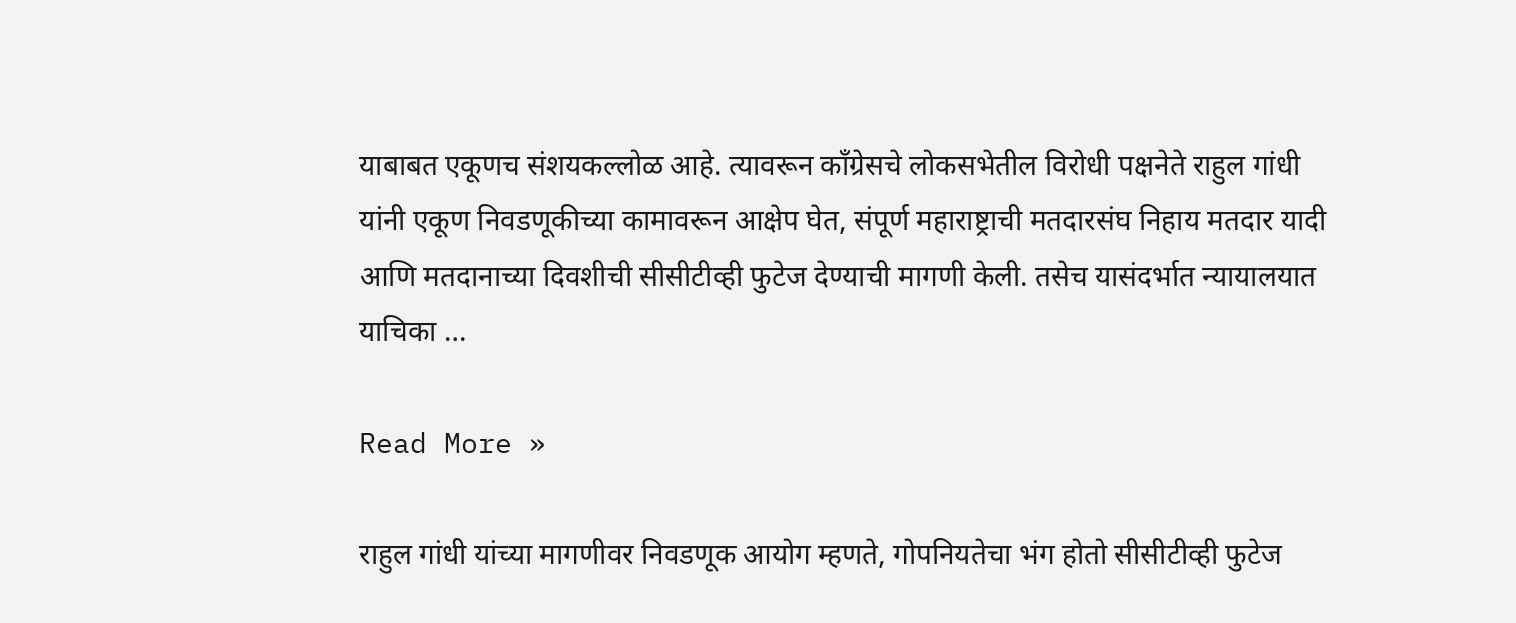याबाबत एकूणच संशयकल्लोळ आहे. त्यावरून काँग्रेसचे लोकसभेतील विरोधी पक्षनेते राहुल गांधी यांनी एकूण निवडणूकीच्या कामावरून आक्षेप घेत, संपूर्ण महाराष्ट्राची मतदारसंघ निहाय मतदार यादी आणि मतदानाच्या दिवशीची सीसीटीव्ही फुटेज देण्याची मागणी केली. तसेच यासंदर्भात न्यायालयात याचिका …

Read More »

राहुल गांधी यांच्या मागणीवर निवडणूक आयोग म्हणते, गोपनियतेचा भंग होतो सीसीटीव्ही फुटेज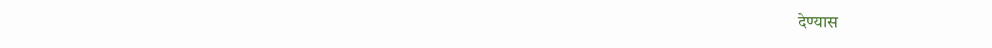देण्यास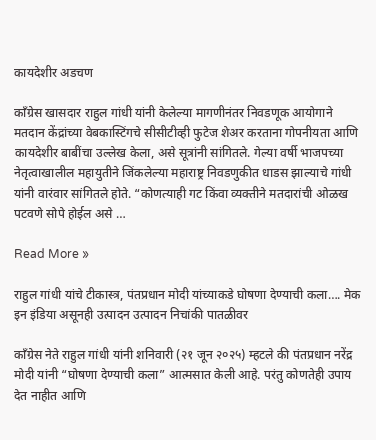कायदेशीर अडचण

काँग्रेस खासदार राहुल गांधी यांनी केलेल्या मागणीनंतर निवडणूक आयोगाने मतदान केंद्रांच्या वेबकास्टिंगचे सीसीटीव्ही फुटेज शेअर करताना गोपनीयता आणि कायदेशीर बाबींचा उल्लेख केला, असे सूत्रांनी सांगितले. गेल्या वर्षी भाजपच्या नेतृत्वाखालील महायुतीने जिंकलेल्या महाराष्ट्र निवडणुकीत धाडस झाल्याचे गांधी यांनी वारंवार सांगितले होते. “कोणत्याही गट किंवा व्यक्तीने मतदारांची ओळख पटवणे सोपे होईल असे …

Read More »

राहुल गांधी यांचे टीकास्त्र, पंतप्रधान मोदी यांच्याकडे घोषणा देण्याची कला…. मेक इन इंडिया असूनही उत्पादन उत्पादन निचांकी पातळीवर

काँग्रेस नेते राहुल गांधी यांनी शनिवारी (२१ जून २०२५) म्हटले की पंतप्रधान नरेंद्र मोदी यांनी “घोषणा देण्याची कला” आत्मसात केली आहे. परंतु कोणतेही उपाय देत नाहीत आणि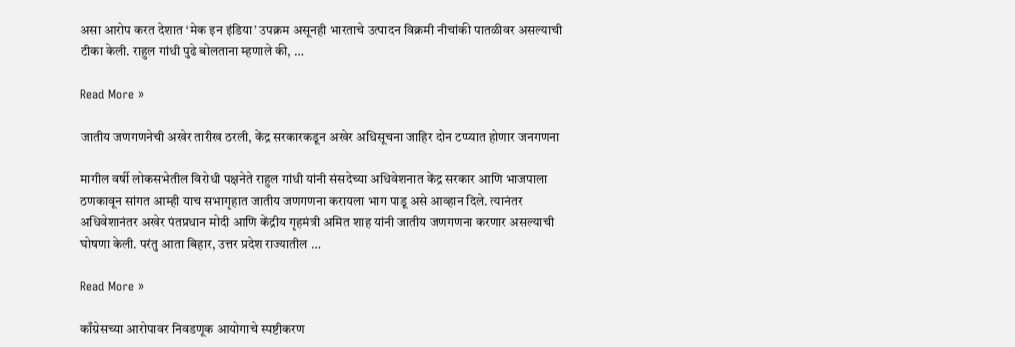असा आरोप करत देशात ‘मेक इन इंडिया’ उपक्रम असूनही भारताचे उत्पादन विक्रमी नीचांकी पातळीवर असल्याची टीका केली. राहुल गांधी पुढे बोलताना म्हणाले की, …

Read More »

जातीय जणगणनेची अखेर तारीख ठरली, केंद्र सरकारकडून अखेर अधिसूचना जाहिर दोन टप्प्यात होणार जनगणना

मागील वर्षी लोकसभेतील विरोधी पक्षनेते राहुल गांधी यांनी संसदेच्या अधिवेशनात केंद्र सरकार आणि भाजपाला ठणकावून सांगत आम्ही याच सभागृहात जातीय जणगणना करायला भाग पाडू असे आव्हान दिले. त्यानंतर अधिवेशानंतर अखेर पंतप्रधान मोदी आणि केंद्रीय गृहमंत्री अमित शाह यांनी जातीय जणगणना करणार असल्याची घोषणा केली. परंतु आता बिहार, उत्तर प्रदेश राज्यातील …

Read More »

काँग्रेसच्या आरोपावर निवडणूक आयोगाचे स्पष्टीकरण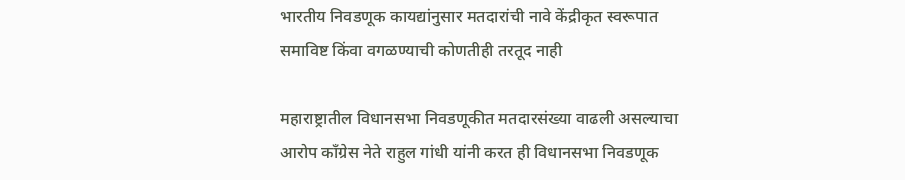भारतीय निवडणूक कायद्यांनुसार मतदारांची नावे केंद्रीकृत स्वरूपात समाविष्ट किंवा वगळण्याची कोणतीही तरतूद नाही

महाराष्ट्रातील विधानसभा निवडणूकीत मतदारसंख्या वाढली असल्याचा आरोप काँग्रेस नेते राहुल गांधी यांनी करत ही विधानसभा निवडणूक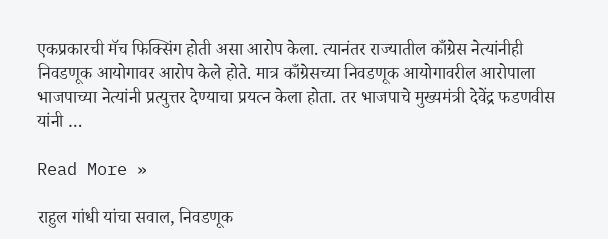एकप्रकारची मॅच फिक्सिंग होती असा आरोप केला. त्यानंतर राज्यातील काँग्रेस नेत्यांनीही निवडणूक आयोगावर आरोप केले होते. मात्र काँग्रेसच्या निवडणूक आयोगावरील आरोपाला भाजपाच्या नेत्यांनी प्रत्युत्तर देण्याचा प्रयत्न केला होता. तर भाजपाचे मुख्यमंत्री देवेंद्र फडणवीस यांनी …

Read More »

राहुल गांधी यांचा सवाल, निवडणूक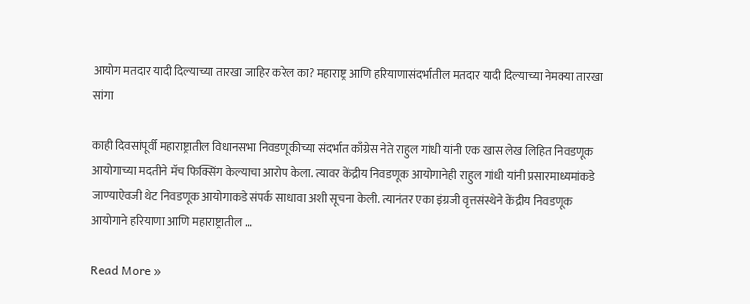आयोग मतदार यादी दिल्याच्या तारखा जाहिर करेल का? महाराष्ट्र आणि हरियाणासंदर्भातील मतदार यादी दिल्याच्या नेमक्या तारखा सांगा

काही दिवसांपूर्वी महाराष्ट्रातील विधानसभा निवडणूकीच्या संदर्भात काँग्रेस नेते राहुल गांधी यांनी एक खास लेख लिहित निवडणूक आयोगाच्या मदतीने मॅच फिक्सिंग केल्याचा आरोप केला. त्यावर केंद्रीय निवडणूक आयोगानेही राहुल गांधी यांनी प्रसारमाध्यमांकडे जाण्याऐवजी थेट निवडणूक आयोगाकडे संपर्क साधावा अशी सूचना केली. त्यानंतर एका इंग्रजी वृत्तसंस्थेने केंद्रीय निवडणूक आयोगाने हरियाणा आणि महाराष्ट्रातील …

Read More »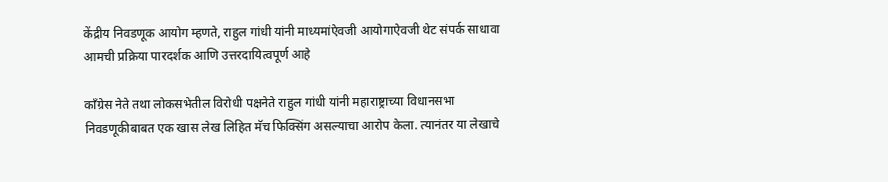केंद्रीय निवडणूक आयोग म्हणते, राहुल गांधी यांनी माध्यमांऐवजी आयोगाऐवजी थेट संपर्क साधावा आमची प्रक्रिया पारदर्शक आणि उत्तरदायित्वपूर्ण आहे

काँग्रेस नेते तथा लोकसभेतील विरोधी पक्षनेते राहुल गांधी यांनी महाराष्ट्राच्या विधानसभा निवडणूकीबाबत एक खास लेख लिहित मॅच फिक्सिंग असल्याचा आरोप केला. त्यानंतर या लेखाचे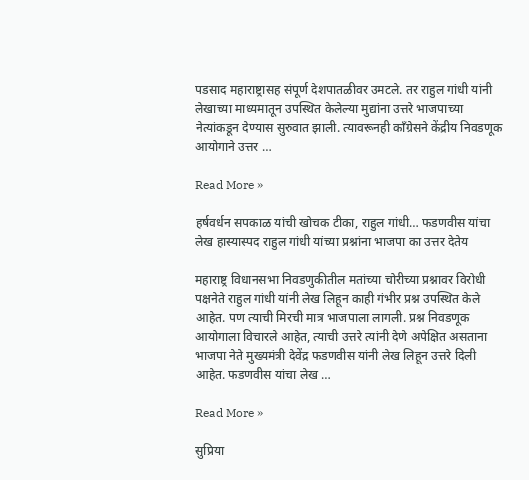पडसाद महाराष्ट्रासह संपूर्ण देशपातळीवर उमटले. तर राहुल गांधी यांनी लेखाच्या माध्यमातून उपस्थित केलेल्या मुद्यांना उत्तरे भाजपाच्या नेत्यांकडून देण्यास सुरुवात झाली. त्यावरूनही काँग्रेसने केंद्रीय निवडणूक आयोगाने उत्तर …

Read More »

हर्षवर्धन सपकाळ यांची खोचक टीका, राहुल गांधी… फडणवीस यांचा लेख हास्यास्पद राहुल गांधी यांच्या प्रश्नांना भाजपा का उत्तर देतेय

महाराष्ट्र विधानसभा निवडणुकीतील मतांच्या चोरीच्या प्रश्नावर विरोधी पक्षनेते राहुल गांधी यांनी लेख लिहून काही गंभीर प्रश्न उपस्थित केले आहेत. पण त्याची मिरची मात्र भाजपाला लागली. प्रश्न निवडणूक आयोगाला विचारले आहेत, त्याची उत्तरे त्यांनी देणे अपेक्षित असताना भाजपा नेते मुख्यमंत्री देवेंद्र फडणवीस यांनी लेख लिहून उत्तरे दिली आहेत. फडणवीस यांचा लेख …

Read More »

सुप्रिया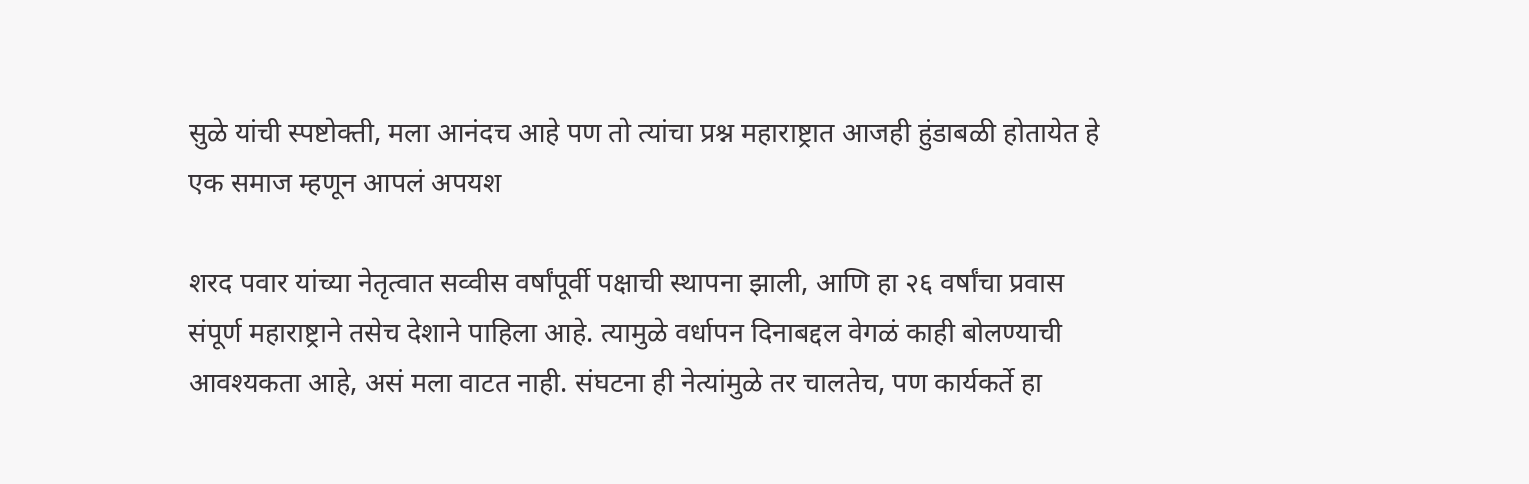सुळे यांची स्पष्टोक्ती, मला आनंदच आहे पण तो त्यांचा प्रश्न महाराष्ट्रात आजही हुंडाबळी होतायेत हे एक समाज म्हणून आपलं अपयश

शरद पवार यांच्या नेतृत्वात सव्वीस वर्षांपूर्वी पक्षाची स्थापना झाली, आणि हा २६ वर्षांचा प्रवास संपूर्ण महाराष्ट्राने तसेच देशाने पाहिला आहे. त्यामुळे वर्धापन दिनाबद्दल वेगळं काही बोलण्याची आवश्यकता आहे, असं मला वाटत नाही. संघटना ही नेत्यांमुळे तर चालतेच, पण कार्यकर्ते हा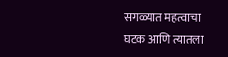सगळ्यात महत्वाचा घटक आणि त्यातला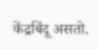केंद्रबिंदू असतो.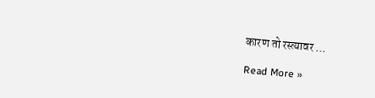कारण तो रस्त्यावर …

Read More »